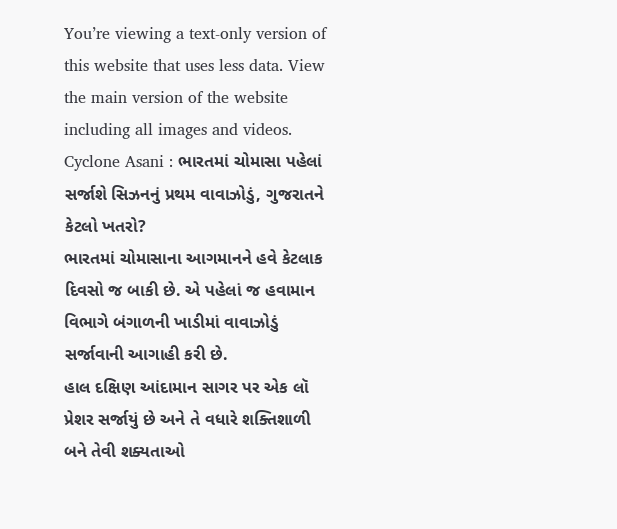You’re viewing a text-only version of this website that uses less data. View the main version of the website including all images and videos.
Cyclone Asani : ભારતમાં ચોમાસા પહેલાં સર્જાશે સિઝનનું પ્રથમ વાવાઝોડું, ગુજરાતને કેટલો ખતરો?
ભારતમાં ચોમાસાના આગમાનને હવે કેટલાક દિવસો જ બાકી છે. એ પહેલાં જ હવામાન વિભાગે બંગાળની ખાડીમાં વાવાઝોડું સર્જાવાની આગાહી કરી છે.
હાલ દક્ષિણ આંદામાન સાગર પર એક લૉ પ્રેશર સર્જાયું છે અને તે વધારે શક્તિશાળી બને તેવી શક્યતાઓ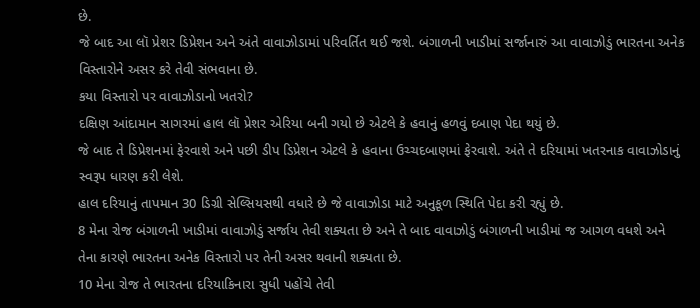છે.
જે બાદ આ લૉ પ્રેશર ડિપ્રેશન અને અંતે વાવાઝોડામાં પરિવર્તિત થઈ જશે. બંગાળની ખાડીમાં સર્જાનારું આ વાવાઝોડું ભારતના અનેક વિસ્તારોને અસર કરે તેવી સંભવાના છે.
કયા વિસ્તારો પર વાવાઝોડાનો ખતરો?
દક્ષિણ આંદામાન સાગરમાં હાલ લૉ પ્રેશર એરિયા બની ગયો છે એટલે કે હવાનું હળવું દબાણ પેદા થયું છે.
જે બાદ તે ડિપ્રેશનમાં ફેરવાશે અને પછી ડીપ ડિપ્રેશન એટલે કે હવાના ઉચ્ચદબાણમાં ફેરવાશે. અંતે તે દરિયામાં ખતરનાક વાવાઝોડાનું સ્વરૂપ ધારણ કરી લેશે.
હાલ દરિયાનું તાપમાન 30 ડિગ્રી સેલ્સિયસથી વધારે છે જે વાવાઝોડા માટે અનુકૂળ સ્થિતિ પેદા કરી રહ્યું છે.
8 મેના રોજ બંગાળની ખાડીમાં વાવાઝોડું સર્જાય તેવી શક્યતા છે અને તે બાદ વાવાઝોડું બંગાળની ખાડીમાં જ આગળ વધશે અને તેના કારણે ભારતના અનેક વિસ્તારો પર તેની અસર થવાની શક્યતા છે.
10 મેના રોજ તે ભારતના દરિયાકિનારા સુધી પહોંચે તેવી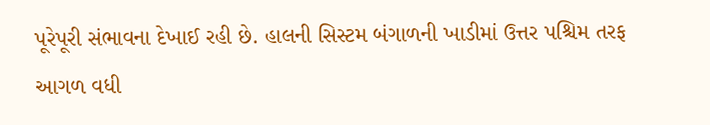પૂરેપૂરી સંભાવના દેખાઈ રહી છે. હાલની સિસ્ટમ બંગાળની ખાડીમાં ઉત્તર પશ્ચિમ તરફ આગળ વધી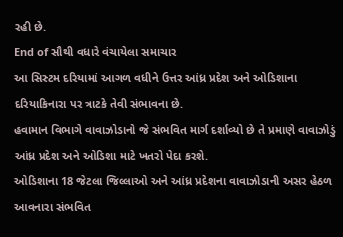રહી છે.
End of સૌથી વધારે વંચાયેલા સમાચાર
આ સિસ્ટમ દરિયામાં આગળ વધીને ઉત્તર આંધ્ર પ્રદેશ અને ઓડિશાના દરિયાકિનારા પર ત્રાટકે તેવી સંભાવના છે.
હવામાન વિભાગે વાવાઝોડાનો જે સંભવિત માર્ગ દર્શાવ્યો છે તે પ્રમાણે વાવાઝોડું આંધ્ર પ્રદેશ અને ઓડિશા માટે ખતરો પેદા કરશે.
ઓડિશાના 18 જેટલા જિલ્લાઓ અને આંધ્ર પ્રદેશના વાવાઝોડાની અસર હેઠળ આવનારા સંભવિત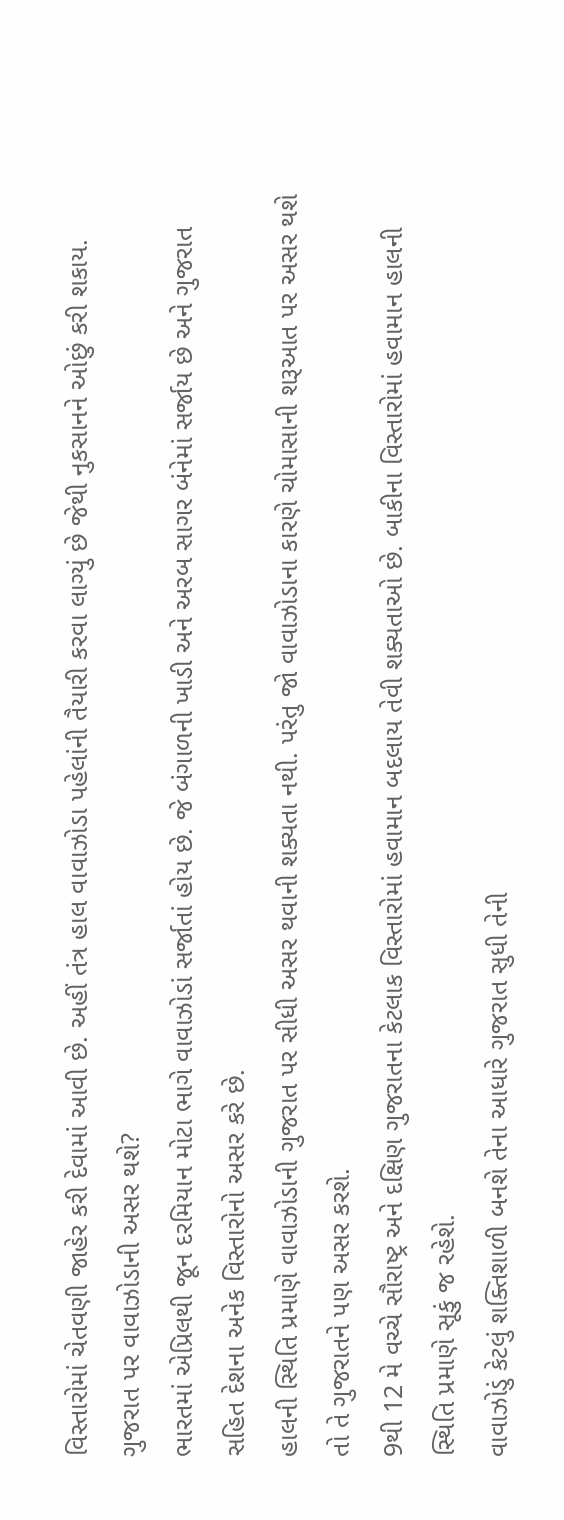વિસ્તારોમાં ચેતવણી જાહેર કરી દેવામાં આવી છે. અહીં તંત્ર હાલ વાવાઝોડા પહેલાંની તૈયારી કરવા લાગ્યું છે જેથી નુકસાનને ઓછું કરી શકાય.
ગુજરાત પર વાવાઝોડાની અસર થશે?
ભારતમાં એપ્રિલથી જૂન દરમિયાન મોટા ભાગે વાવાઝોડાં સર્જાતાં હોય છે. જે બંગાળની ખાડી અને અરબ સાગર બંનેમાં સર્જાય છે અને ગુજરાત સહિત દેશના અનેક વિસ્તારોનો અસર કરે છે.
હાલની સ્થિતિ પ્રમાણે વાવાઝોડાની ગુજરાત પર સીધી અસર થવાની શક્યતા નથી. પરંતુ જો વાવાઝોડાના કારણે ચોમાસાની શરૂઆત પર અસર થશે તો તે ગુજરાતને પણ અસર કરશે.
9થી 12 મે વચ્ચે સૌરાષ્ટ્ર અને દક્ષિણ ગુજરાતના કેટલાક વિસ્તારોમાં હવામાન બદલાય તેવી શક્યતાઓ છે. બાકીના વિસ્તારોમાં હવામાન હાલની સ્થિતિ પ્રમાણે સૂકું જ રહેશે.
વાવાઝોડું કેટલું શક્તિશાળી બનશે તેના આધારે ગુજરાત સુધી તેની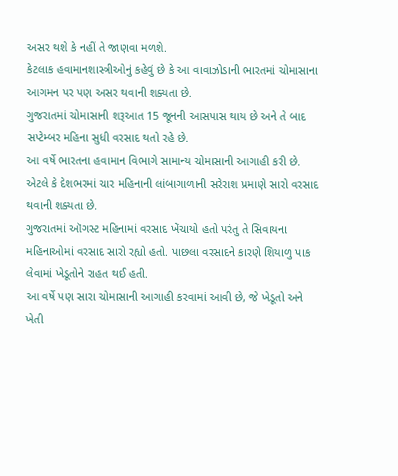અસર થશે કે નહીં તે જાણવા મળશે.
કેટલાક હવામાનશાસ્ત્રીઓનું કહેવું છે કે આ વાવાઝોડાની ભારતમાં ચોમાસાના આગમન પર પણ અસર થવાની શક્યતા છે.
ગુજરાતમાં ચોમાસાની શરૂઆત 15 જૂનની આસપાસ થાય છે અને તે બાદ સપ્ટેમ્બર મહિના સુધી વરસાદ થતો રહે છે.
આ વર્ષે ભારતના હવામાન વિભાગે સામાન્ય ચોમાસાની આગાહી કરી છે. એટલે કે દેશભરમાં ચાર મહિનાની લાંબાગાળાની સરેરાશ પ્રમાણે સારો વરસાદ થવાની શક્યતા છે.
ગુજરાતમાં ઑગસ્ટ મહિનામાં વરસાદ ખેંચાયો હતો પરંતુ તે સિવાયના મહિનાઓમાં વરસાદ સારો રહ્યો હતો. પાછલા વરસાદને કારણે શિયાળુ પાક લેવામાં ખેડૂતોને રાહત થઈ હતી.
આ વર્ષે પણ સારા ચોમાસાની આગાહી કરવામાં આવી છે, જે ખેડૂતો અને ખેતી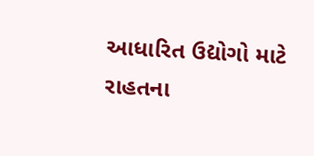આધારિત ઉદ્યોગો માટે રાહતના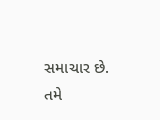સમાચાર છે.
તમે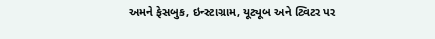અમને ફેસબુક, ઇન્સ્ટાગ્રામ, યૂટ્યૂબ અને ટ્વિટર પર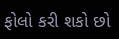ફોલો કરી શકો છો